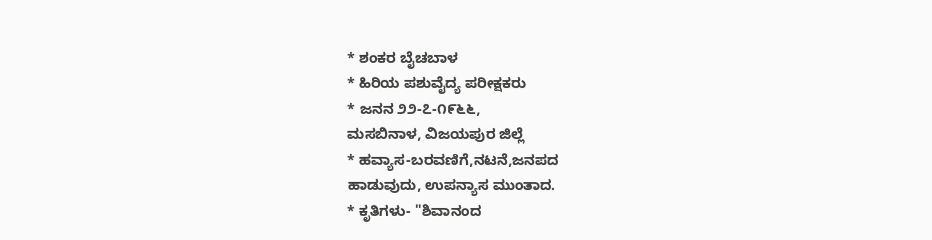* ಶಂಕರ ಬೈಚಬಾಳ
* ಹಿರಿಯ ಪಶುವೈದ್ಯ ಪರೀಕ್ಷಕರು
* ಜನನ ೨೨-೭-೧೯೬೬,
ಮಸಬಿನಾಳ, ವಿಜಯಪುರ ಜಿಲ್ಲೆ
* ಹವ್ಯಾಸ-ಬರವಣಿಗೆ,ನಟನೆ,ಜನಪದ
ಹಾಡುವುದು, ಉಪನ್ಯಾಸ ಮುಂತಾದ.
* ಕೃತಿಗಳು- "ಶಿವಾನಂದ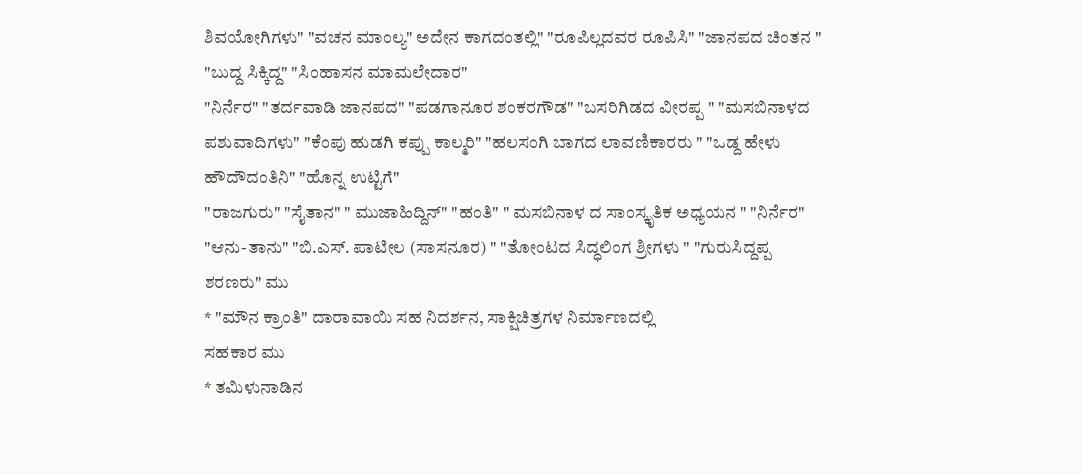ಶಿವಯೋಗಿಗಳು" "ವಚನ ಮಾಂಲ್ಯ" ಅದೇನ ಕಾಗದಂತಲ್ಲಿ" "ರೂಪಿಲ್ಲದವರ ರೂಪಿಸಿ" "ಜಾನಪದ ಚಿಂತನ " "ಬುದ್ದ ಸಿಕ್ಕಿದ್ದ" "ಸಿಂಹಾಸನ ಮಾಮಲೇದಾರ"
"ನಿರ್ನೆರ" "ತರ್ದವಾಡಿ ಜಾನಪದ" "ಪಡಗಾನೂರ ಶಂಕರಗೌಡ" "ಬಸರಿಗಿಡದ ವೀರಪ್ಪ " "ಮಸಬಿನಾಳದ ಪಶುವಾದಿಗಳು" "ಕೆಂಪು ಹುಡಗಿ ಕಪ್ಪು ಕಾಲ್ಮರಿ" "ಹಲಸಂಗಿ ಬಾಗದ ಲಾವಣಿಕಾರರು " "ಒಡ್ದ ಹೇಳು ಹೌದೌದಂತಿನಿ" "ಹೊನ್ನ ಉಟ್ಟಿಗೆ"
"ರಾಜಗುರು" "ಸೈತಾನ" " ಮುಜಾಹಿದ್ದಿನ್" "ಹಂತಿ" " ಮಸಬಿನಾಳ ದ ಸಾಂಸ್ಕೃತಿಕ ಅಧ್ಯಯನ " "ನಿರ್ನೆರ" "ಆನು-ತಾನು" "ಬಿ.ಎಸ್. ಪಾಟೀಲ (ಸಾಸನೂರ) " "ತೋಂಟದ ಸಿದ್ಧಲಿಂಗ ಶ್ರೀಗಳು " "ಗುರುಸಿದ್ದಪ್ಪ ಶರಣರು" ಮು
* "ಮೌನ ಕ್ರಾಂತಿ" ದಾರಾವಾಯಿ ಸಹ ನಿದರ್ಶನ, ಸಾಕ್ಷಿಚಿತ್ರಗಳ ನಿರ್ಮಾಣದಲ್ಲಿ
ಸಹಕಾರ ಮು
* ತಮಿಳುನಾಡಿನ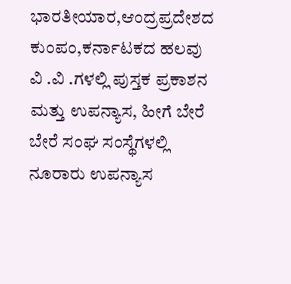ಭಾರತೀಯಾರ,ಆಂದ್ರಪ್ರದೇಶದ ಕುಂಪಂ,ಕರ್ನಾಟಕದ ಹಲವು ವಿ .ವಿ .ಗಳಲ್ಲಿ ಪುಸ್ತಕ ಪ್ರಕಾಶನ ಮತ್ತು ಉಪನ್ಯಾಸ, ಹೀಗೆ ಬೇರೆ ಬೇರೆ ಸಂಘ ಸಂಸ್ಥೆಗಳಲ್ಲಿ ನೂರಾರು ಉಪನ್ಯಾಸ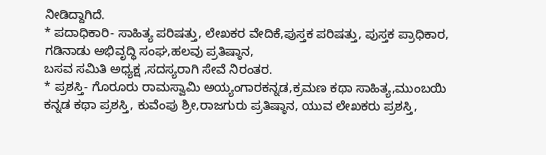ನೀಡಿದ್ದಾಗಿದೆ.
* ಪದಾಧಿಕಾರಿ- ಸಾಹಿತ್ಯ ಪರಿಷತ್ತು, ಲೇಖಕರ ವೇದಿಕೆ,ಪುಸ್ತಕ ಪರಿಷತ್ತು, ಪುಸ್ತಕ ಪ್ರಾಧಿಕಾರ, ಗಡಿನಾಡು ಅಭಿವೃದ್ಧಿ ಸಂಘ,ಹಲವು ಪ್ರತಿಷ್ಠಾನ,
ಬಸವ ಸಮಿತಿ ಅಧ್ಯಕ್ಷ ,ಸದಸ್ಯರಾಗಿ ಸೇವೆ ನಿರಂತರ.
* ಪ್ರಶಸ್ತಿ- ಗೊರೂರು ರಾಮಸ್ವಾಮಿ ಅಯ್ಯಂಗಾರಕನ್ನಡ,ಕ್ರಮಣ ಕಥಾ ಸಾಹಿತ್ಯ,ಮುಂಬಯಿ ಕನ್ನಡ ಕಥಾ ಪ್ರಶಸ್ತಿ, ಕುವೆಂಪು ಶ್ರೀ,ರಾಜಗುರು ಪ್ರತಿಷ್ಠಾನ, ಯುವ ಲೇಖಕರು ಪ್ರಶಸ್ತಿ,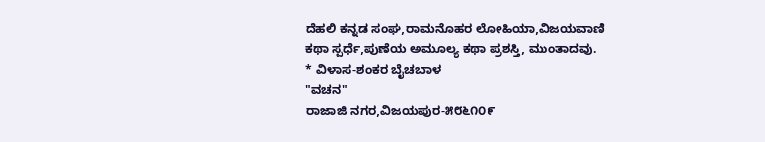ದೆಹಲಿ ಕನ್ನಡ ಸಂಘ,ರಾಮನೊಹರ ಲೋಹಿಯಾ,ವಿಜಯವಾಣಿ ಕಥಾ ಸ್ಪರ್ಧೆ,ಪುಣೆಯ ಅಮೂಲ್ಯ ಕಥಾ ಪ್ರಶಸ್ತಿ, ಮುಂತಾದವು.
* ವಿಳಾಸ-ಶಂಕರ ಬೈಚಬಾಳ
"ವಚನ"
ರಾಜಾಜಿ ನಗರ,ವಿಜಯಪುರ-೫೮೬೧೦೯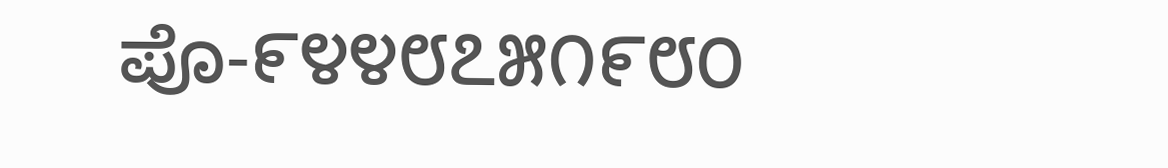ಪೊ-೯೪೪೮೭೫೧೯೮೦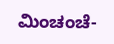ಮಿಂಚಂಚೆ-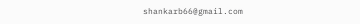shankarb66@gmail.com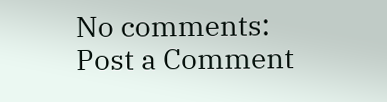No comments:
Post a Comment